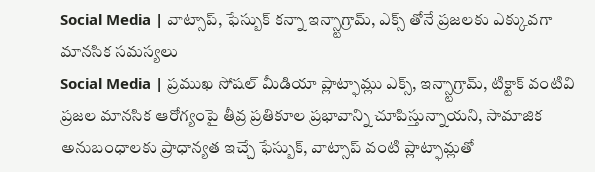Social Media | వాట్సాప్, ఫేస్బుక్ కన్నా ఇన్స్టాగ్రామ్, ఎక్స్ తోనే ప్రజలకు ఎక్కువగా మానసిక సమస్యలు
Social Media | ప్రముఖ సోషల్ మీడియా ప్లాట్ఫామ్లు ఎక్స్, ఇన్స్టాగ్రామ్, టిక్టాక్ వంటివి ప్రజల మానసిక ఆరోగ్యంపై తీవ్ర ప్రతికూల ప్రభావాన్ని చూపిస్తున్నాయని, సామాజిక అనుబంధాలకు ప్రాధాన్యత ఇచ్చే ఫేస్బుక్, వాట్సాప్ వంటి ప్లాట్ఫామ్లతో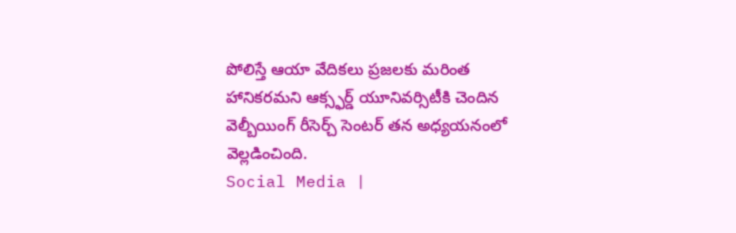పోలిస్తే ఆయా వేదికలు ప్రజలకు మరింత హానికరమని ఆక్స్ఫర్డ్ యూనివర్సిటీకి చెందిన వెల్బీయింగ్ రీసెర్చ్ సెంటర్ తన అధ్యయనంలో వెల్లడించింది.
Social Media |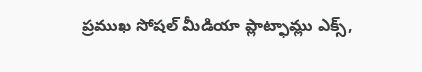ప్రముఖ సోషల్ మీడియా ప్లాట్ఫామ్లు ఎక్స్,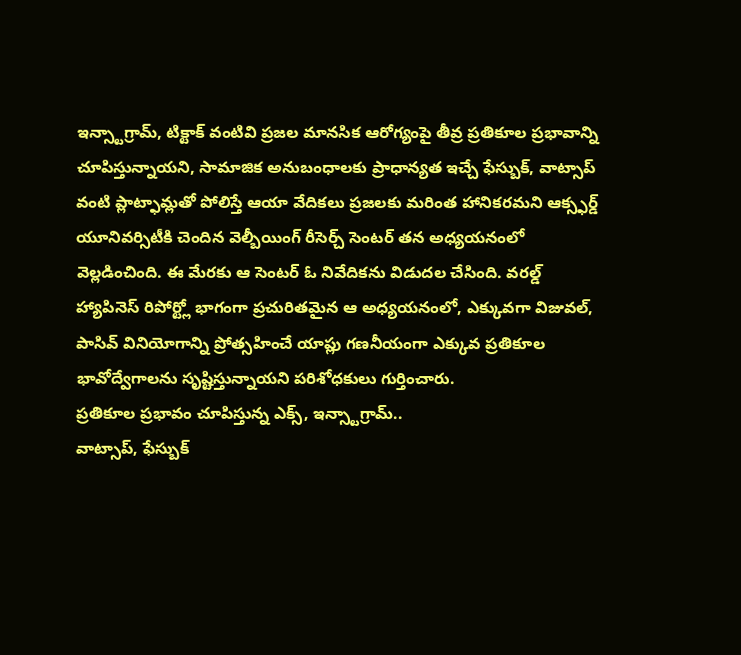ఇన్స్టాగ్రామ్, టిక్టాక్ వంటివి ప్రజల మానసిక ఆరోగ్యంపై తీవ్ర ప్రతికూల ప్రభావాన్ని చూపిస్తున్నాయని, సామాజిక అనుబంధాలకు ప్రాధాన్యత ఇచ్చే ఫేస్బుక్, వాట్సాప్ వంటి ప్లాట్ఫామ్లతో పోలిస్తే ఆయా వేదికలు ప్రజలకు మరింత హానికరమని ఆక్స్ఫర్డ్ యూనివర్సిటీకి చెందిన వెల్బీయింగ్ రీసెర్చ్ సెంటర్ తన అధ్యయనంలో వెల్లడించింది. ఈ మేరకు ఆ సెంటర్ ఓ నివేదికను విడుదల చేసింది. వరల్డ్ హ్యాపినెస్ రిపోర్ట్లో భాగంగా ప్రచురితమైన ఆ అధ్యయనంలో, ఎక్కువగా విజువల్, పాసివ్ వినియోగాన్ని ప్రోత్సహించే యాప్లు గణనీయంగా ఎక్కువ ప్రతికూల భావోద్వేగాలను సృష్టిస్తున్నాయని పరిశోధకులు గుర్తించారు.
ప్రతికూల ప్రభావం చూపిస్తున్న ఎక్స్, ఇన్స్టాగ్రామ్..
వాట్సాప్, ఫేస్బుక్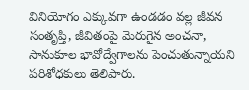వినియోగం ఎక్కువగా ఉండడం వల్ల జీవన సంతృప్తి, జీవితంపై మెరుగైన అంచనా, సానుకూల భావోద్వేగాలను పెంచుతున్నాయని పరిశోధకులు తెలిపారు.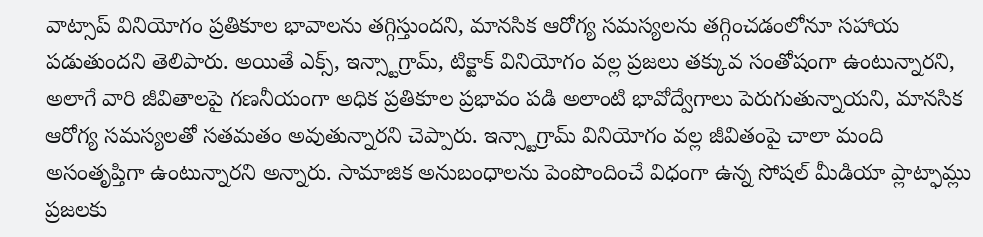వాట్సాప్ వినియోగం ప్రతికూల భావాలను తగ్గిస్తుందని, మానసిక ఆరోగ్య సమస్యలను తగ్గించడంలోనూ సహాయ పడుతుందని తెలిపారు. అయితే ఎక్స్, ఇన్స్టాగ్రామ్, టిక్టాక్ వినియోగం వల్ల ప్రజలు తక్కువ సంతోషంగా ఉంటున్నారని, అలాగే వారి జీవితాలపై గణనీయంగా అధిక ప్రతికూల ప్రభావం పడి అలాంటి భావోద్వేగాలు పెరుగుతున్నాయని, మానసిక ఆరోగ్య సమస్యలతో సతమతం అవుతున్నారని చెప్పారు. ఇన్స్టాగ్రామ్ వినియోగం వల్ల జీవితంపై చాలా మంది అసంతృప్తిగా ఉంటున్నారని అన్నారు. సామాజిక అనుబంధాలను పెంపొందించే విధంగా ఉన్న సోషల్ మీడియా ప్లాట్ఫామ్లు ప్రజలకు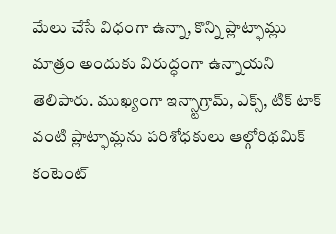మేలు చేసే విధంగా ఉన్నా, కొన్ని ప్లాట్ఫామ్లు మాత్రం అందుకు విరుద్ధంగా ఉన్నాయని తెలిపారు. ముఖ్యంగా ఇన్స్టాగ్రామ్, ఎక్స్, టిక్ టాక్ వంటి ప్లాట్ఫామ్లను పరిశోధకులు ఆల్గోరిథమిక్ కంటెంట్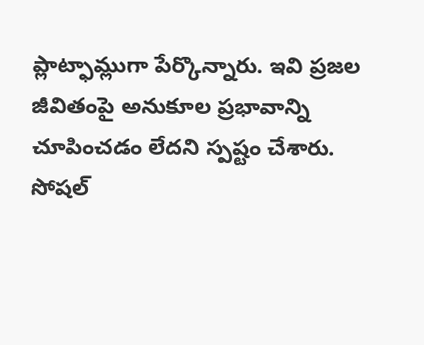ప్లాట్ఫామ్లుగా పేర్కొన్నారు. ఇవి ప్రజల జీవితంపై అనుకూల ప్రభావాన్ని చూపించడం లేదని స్పష్టం చేశారు.
సోషల్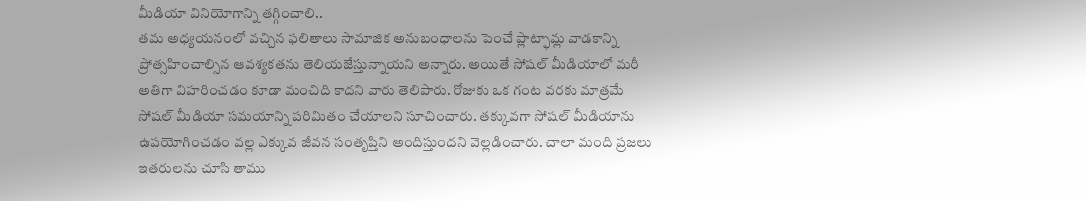మీడియా వినియోగాన్ని తగ్గించాలి..
తమ అధ్యయనంలో వచ్చిన ఫలితాలు సామాజిక అనుబంధాలను పెంచే ప్లాట్ఫామ్ల వాడకాన్ని ప్రోత్సహించాల్సిన ఆవశ్యకతను తెలియజేస్తున్నాయని అన్నారు. అయితే సోషల్ మీడియాలో మరీ అతిగా విహరించడం కూడా మంచిది కాదని వారు తెలిపారు. రోజుకు ఒక గంట వరకు మాత్రమే సోషల్ మీడియా సమయాన్ని పరిమితం చేయాలని సూచించారు. తక్కువగా సోషల్ మీడియాను ఉపయోగించడం వల్ల ఎక్కువ జీవన సంతృప్తిని అందిస్తుందని వెల్లడించారు. చాలా మంది ప్రజలు ఇతరులను చూసి తాము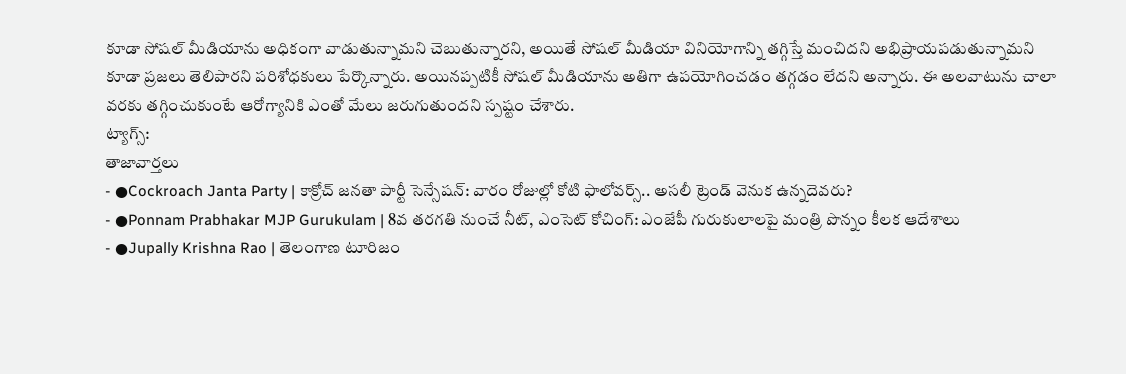కూడా సోషల్ మీడియాను అధికంగా వాడుతున్నామని చెబుతున్నారని, అయితే సోషల్ మీడియా వినియోగాన్ని తగ్గిస్తే మంచిదని అభిప్రాయపడుతున్నామని కూడా ప్రజలు తెలిపారని పరిశోధకులు పేర్కొన్నారు. అయినప్పటికీ సోషల్ మీడియాను అతిగా ఉపయోగించడం తగ్గడం లేదని అన్నారు. ఈ అలవాటును చాలా వరకు తగ్గించుకుంటే ఆరోగ్యానికి ఎంతో మేలు జరుగుతుందని స్పష్టం చేశారు.
ట్యాగ్స్:
తాజావార్తలు
- ●Cockroach Janta Party | కాక్రోచ్ జనతా పార్టీ సెన్సేషన్: వారం రోజుల్లో కోటి ఫాలోవర్స్.. అసలీ ట్రెండ్ వెనుక ఉన్నదెవరు?
- ●Ponnam Prabhakar MJP Gurukulam | 8వ తరగతి నుంచే నీట్, ఎంసెట్ కోచింగ్: ఎంజేపీ గురుకులాలపై మంత్రి పొన్నం కీలక ఆదేశాలు
- ●Jupally Krishna Rao | తెలంగాణ టూరిజం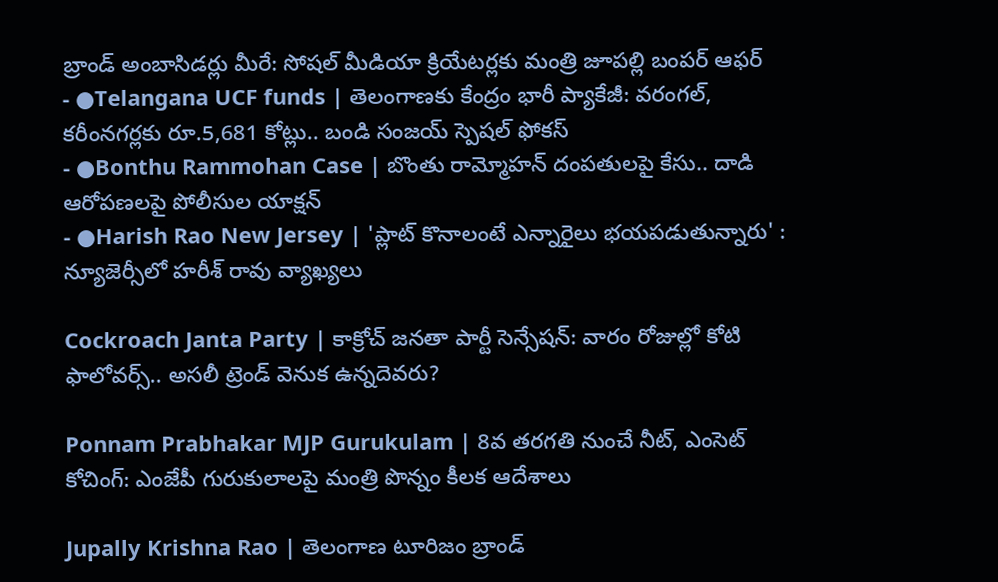బ్రాండ్ అంబాసిడర్లు మీరే: సోషల్ మీడియా క్రియేటర్లకు మంత్రి జూపల్లి బంపర్ ఆఫర్
- ●Telangana UCF funds | తెలంగాణకు కేంద్రం భారీ ప్యాకేజీ: వరంగల్, కరీంనగర్లకు రూ.5,681 కోట్లు.. బండి సంజయ్ స్పెషల్ ఫోకస్
- ●Bonthu Rammohan Case | బొంతు రామ్మోహన్ దంపతులపై కేసు.. దాడి ఆరోపణలపై పోలీసుల యాక్షన్
- ●Harish Rao New Jersey | 'ప్లాట్ కొనాలంటే ఎన్నారైలు భయపడుతున్నారు' : న్యూజెర్సీలో హరీశ్ రావు వ్యాఖ్యలు

Cockroach Janta Party | కాక్రోచ్ జనతా పార్టీ సెన్సేషన్: వారం రోజుల్లో కోటి ఫాలోవర్స్.. అసలీ ట్రెండ్ వెనుక ఉన్నదెవరు?

Ponnam Prabhakar MJP Gurukulam | 8వ తరగతి నుంచే నీట్, ఎంసెట్ కోచింగ్: ఎంజేపీ గురుకులాలపై మంత్రి పొన్నం కీలక ఆదేశాలు

Jupally Krishna Rao | తెలంగాణ టూరిజం బ్రాండ్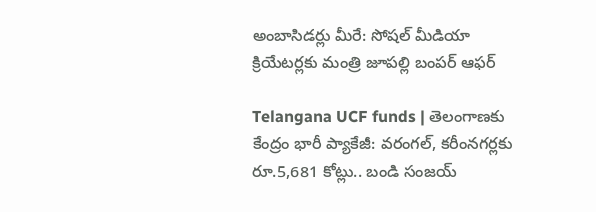అంబాసిడర్లు మీరే: సోషల్ మీడియా క్రియేటర్లకు మంత్రి జూపల్లి బంపర్ ఆఫర్

Telangana UCF funds | తెలంగాణకు కేంద్రం భారీ ప్యాకేజీ: వరంగల్, కరీంనగర్లకు రూ.5,681 కోట్లు.. బండి సంజయ్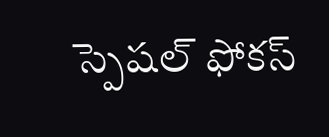స్పెషల్ ఫోకస్